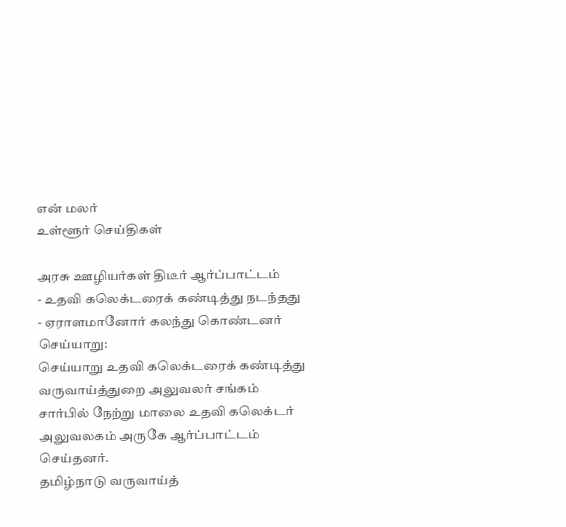என் மலர்
உள்ளூர் செய்திகள்

அரசு ஊழியர்கள் திடீர் ஆர்ப்பாட்டம்
- உதவி கலெக்டரைக் கண்டித்து நடந்தது
- ஏராளமானோர் கலந்து கொண்டனர்
செய்யாறு:
செய்யாறு உதவி கலெக்டரைக் கண்டித்து வருவாய்த்துறை அலுவலர் சங்கம் சார்பில் நேற்று மாலை உதவி கலெக்டர் அலுவலகம் அருகே ஆர்ப்பாட்டம் செய்தனர்.
தமிழ்நாடு வருவாய்த்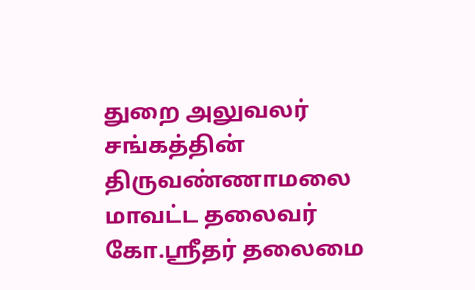துறை அலுவலர் சங்கத்தின் திருவண்ணாமலை மாவட்ட தலைவர் கோ.ஸ்ரீதர் தலைமை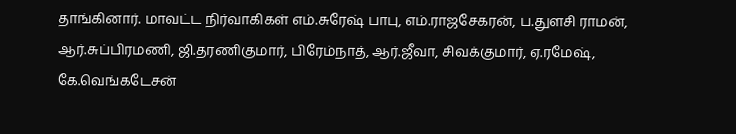தாங்கினார். மாவட்ட நிர்வாகிகள் எம்.சுரேஷ் பாபு, எம்.ராஜசேகரன், ப.துளசி ராமன், ஆர்.சுப்பிரமணி, ஜி.தரணிகுமார், பிரேம்நாத், ஆர்.ஜீவா, சிவக்குமார், ஏ.ரமேஷ், கே.வெங்கடேசன்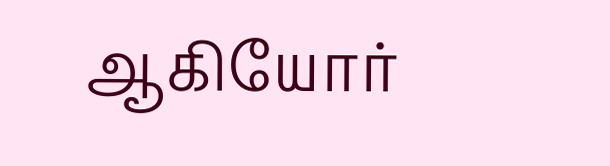ஆகியோர்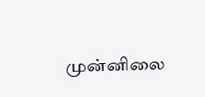முன்னிலை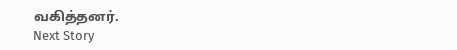வகித்தனர்.
Next Story